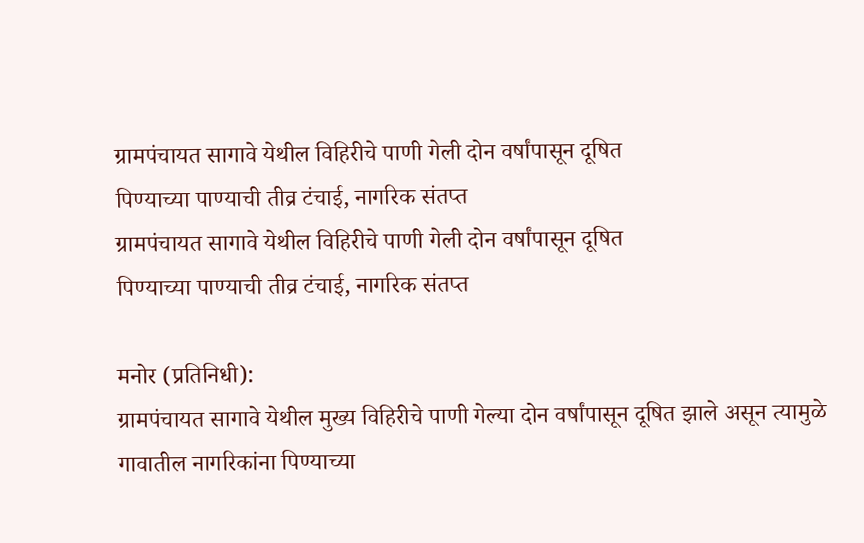ग्रामपंचायत सागावे येथील विहिरीचे पाणी गेली दोन वर्षांपासून दूषित
पिण्याच्या पाण्याची तीव्र टंचाई, नागरिक संतप्त
ग्रामपंचायत सागावे येथील विहिरीचे पाणी गेली दोन वर्षांपासून दूषित
पिण्याच्या पाण्याची तीव्र टंचाई, नागरिक संतप्त

मनोर (प्रतिनिधी):
ग्रामपंचायत सागावे येथील मुख्य विहिरीचे पाणी गेल्या दोन वर्षांपासून दूषित झाले असून त्यामुळे गावातील नागरिकांना पिण्याच्या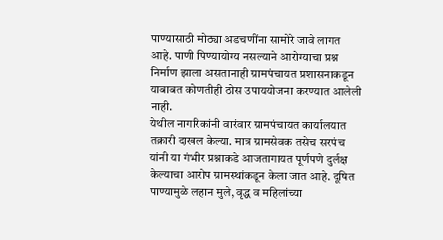पाण्यासाठी मोठ्या अडचणींना सामोरे जावे लागत आहे. पाणी पिण्यायोग्य नसल्याने आरोग्याचा प्रश्न निर्माण झाला असतानाही ग्रामपंचायत प्रशासनाकडून याबाबत कोणतीही ठोस उपाययोजना करण्यात आलेली नाही.
येथील नागरिकांनी वारंवार ग्रामपंचायत कार्यालयात तक्रारी दाखल केल्या. मात्र ग्रामसेवक तसेच सरपंच यांनी या गंभीर प्रश्नाकडे आजतागायत पूर्णपणे दुर्लक्ष केल्याचा आरोप ग्रामस्थांकडून केला जात आहे. दूषित पाण्यामुळे लहान मुले, वृद्ध व महिलांच्या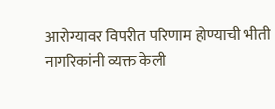आरोग्यावर विपरीत परिणाम होण्याची भीती नागरिकांनी व्यक्त केली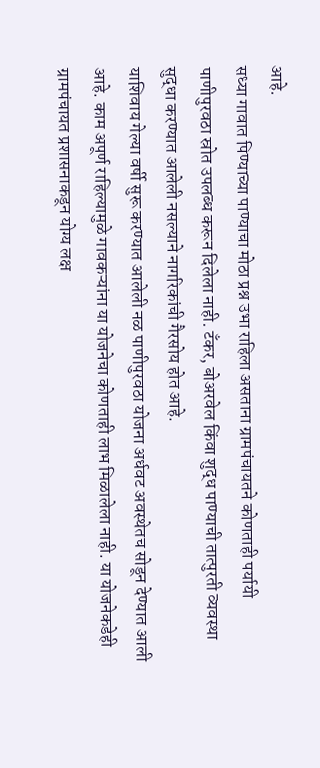आहे.
सध्या गावात पिण्याच्या पाण्याचा मोठा प्रश्न उभा राहिला असताना ग्रामपंचायतने कोणताही पर्यायी पाणीपुरवठा स्रोत उपलब्ध करून दिलेला नाही. टँकर, बोअरवेल किंवा शुद्ध पाण्याची तात्पुरती व्यवस्था सुद्धा करण्यात आलेली नसल्याने नागरिकांची गैरसोय होत आहे.
याशिवाय गेल्या वर्षी सुरू करण्यात आलेली नळ पाणीपुरवठा योजना अर्धवट अवस्थेतच सोडून देण्यात आली आहे. काम अपूर्ण राहिल्यामुळे गावकऱ्यांना या योजनेचा कोणताही लाभ मिळालेला नाही. या योजनेकडेही ग्रामपंचायत प्रशासनाकडून योग्य लक्ष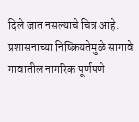दिले जात नसल्याचे चित्र आहे.
प्रशासनाच्या निष्क्रियतेमुळे सागावे गावातील नागरिक पूर्णपणे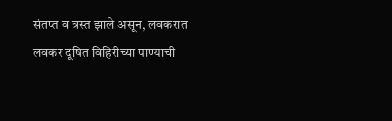संतप्त व त्रस्त झाले असून, लवकरात लवकर दूषित विहिरीच्या पाण्याची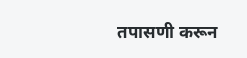तपासणी करून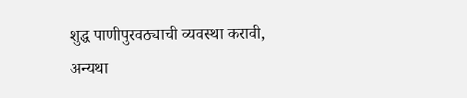शुद्ध पाणीपुरवठ्याची व्यवस्था करावी, अन्यथा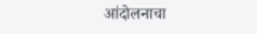आंदोलनाचा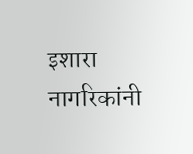इशारा नागरिकांनी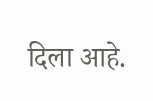दिला आहे.